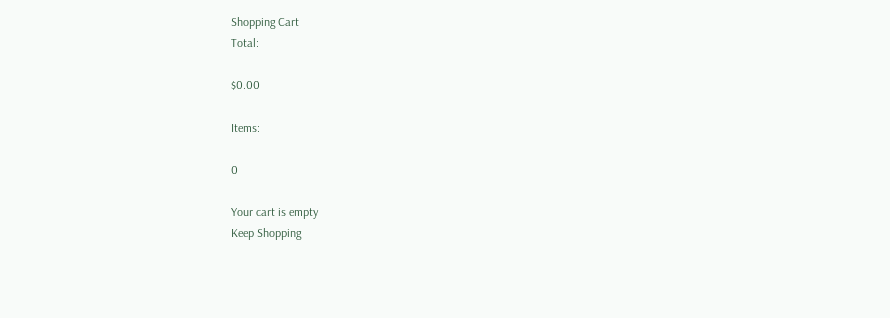Shopping Cart
Total:

$0.00

Items:

0

Your cart is empty
Keep Shopping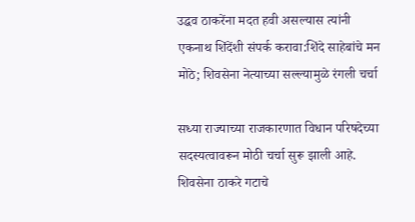उद्धव ठाकरेंना मदत हवी असल्यास त्यांनी एकनाथ शिंदेंशी संपर्क करावा:शिंदे साहेबांचे मन मोठे; शिवसेना नेत्याच्या सल्ल्यामुळे रंगली चर्चा

सध्या राज्याच्या राजकारणात विधान परिषदेच्या सदस्यत्वावरून मोठी चर्चा सुरू झाली आहे. शिवसेना ठाकरे गटाचे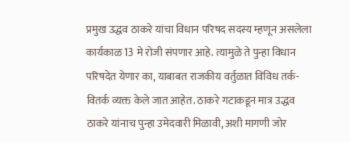प्रमुख उद्धव ठाकरे यांचा विधान परिषद सदस्य म्हणून असलेला कार्यकाळ 13 मे रोजी संपणार आहे. त्यामुळे ते पुन्हा विधान परिषदेत येणार का, याबाबत राजकीय वर्तुळात विविध तर्क-वितर्क व्यक्त केले जात आहेत. ठाकरे गटाकडून मात्र उद्धव ठाकरे यांनाच पुन्हा उमेदवारी मिळावी, अशी मागणी जोर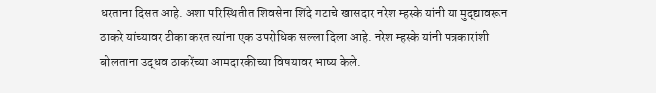धरताना दिसत आहे. अशा परिस्थितीत शिवसेना शिंदे गटाचे खासदार नरेश म्हस्के यांनी या मुद्द्यावरून ठाकरे यांच्यावर टीका करत त्यांना एक उपरोधिक सल्ला दिला आहे. नरेश म्हस्के यांनी पत्रकारांशी बोलताना उद्धव ठाकरेंच्या आमदारकीच्या विषयावर भाष्य केले.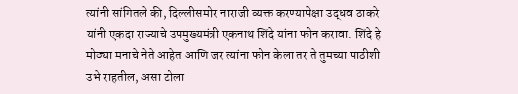त्यांनी सांगितले की, दिल्लीसमोर नाराजी व्यक्त करण्यापेक्षा उद्धव ठाकरे यांनी एकदा राज्याचे उपमुख्यमंत्री एकनाथ शिंदे यांना फोन करावा. शिंदे हे मोठ्या मनाचे नेते आहेत आणि जर त्यांना फोन केला तर ते तुमच्या पाठीशी उभे राहतील, असा टोला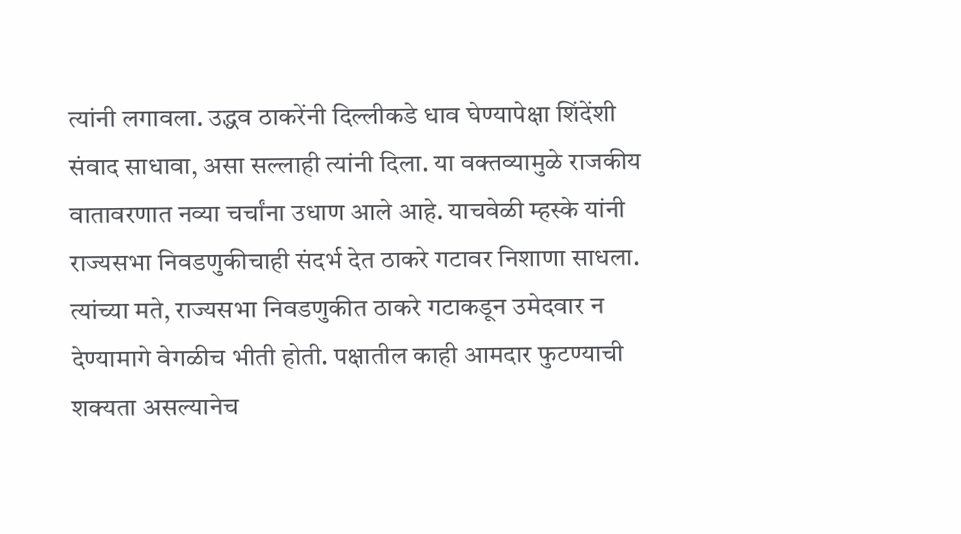त्यांनी लगावला. उद्धव ठाकरेंनी दिल्लीकडे धाव घेण्यापेक्षा शिंदेंशी संवाद साधावा, असा सल्लाही त्यांनी दिला. या वक्तव्यामुळे राजकीय वातावरणात नव्या चर्चांना उधाण आले आहे. याचवेळी म्हस्के यांनी राज्यसभा निवडणुकीचाही संदर्भ देत ठाकरे गटावर निशाणा साधला. त्यांच्या मते, राज्यसभा निवडणुकीत ठाकरे गटाकडून उमेदवार न देण्यामागे वेगळीच भीती होती. पक्षातील काही आमदार फुटण्याची शक्यता असल्यानेच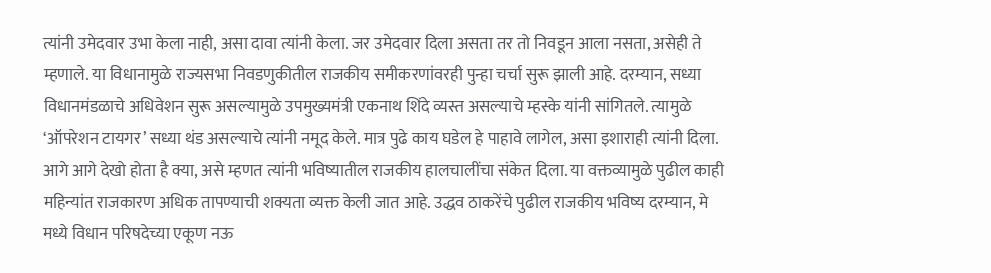त्यांनी उमेदवार उभा केला नाही, असा दावा त्यांनी केला. जर उमेदवार दिला असता तर तो निवडून आला नसता, असेही ते म्हणाले. या विधानामुळे राज्यसभा निवडणुकीतील राजकीय समीकरणांवरही पुन्हा चर्चा सुरू झाली आहे. दरम्यान, सध्या विधानमंडळाचे अधिवेशन सुरू असल्यामुळे उपमुख्यमंत्री एकनाथ शिंदे व्यस्त असल्याचे म्हस्के यांनी सांगितले. त्यामुळे ‘ऑपरेशन टायगर’ सध्या थंड असल्याचे त्यांनी नमूद केले. मात्र पुढे काय घडेल हे पाहावे लागेल, असा इशाराही त्यांनी दिला. आगे आगे देखो होता है क्या, असे म्हणत त्यांनी भविष्यातील राजकीय हालचालींचा संकेत दिला. या वक्तव्यामुळे पुढील काही महिन्यांत राजकारण अधिक तापण्याची शक्यता व्यक्त केली जात आहे. उद्धव ठाकरेंचे पुढील राजकीय भविष्य दरम्यान, मे मध्ये विधान परिषदेच्या एकूण नऊ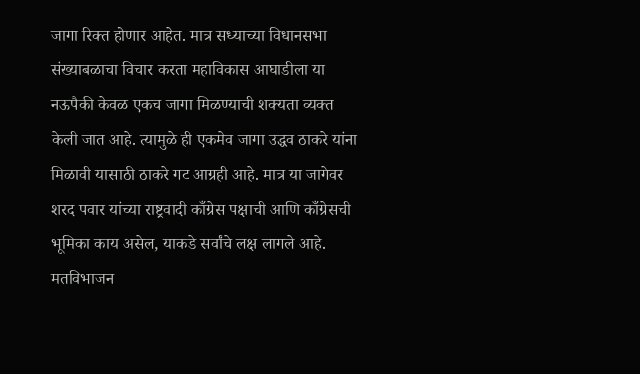जागा रिक्त होणार आहेत. मात्र सध्याच्या विधानसभा संख्याबळाचा विचार करता महाविकास आघाडीला या नऊपैकी केवळ एकच जागा मिळण्याची शक्यता व्यक्त केली जात आहे. त्यामुळे ही एकमेव जागा उद्धव ठाकरे यांना मिळावी यासाठी ठाकरे गट आग्रही आहे. मात्र या जागेवर शरद पवार यांच्या राष्ट्रवादी काँग्रेस पक्षाची आणि काँग्रेसची भूमिका काय असेल, याकडे सर्वांचे लक्ष लागले आहे. मतविभाजन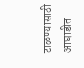टाळण्यासाठी आघाडीत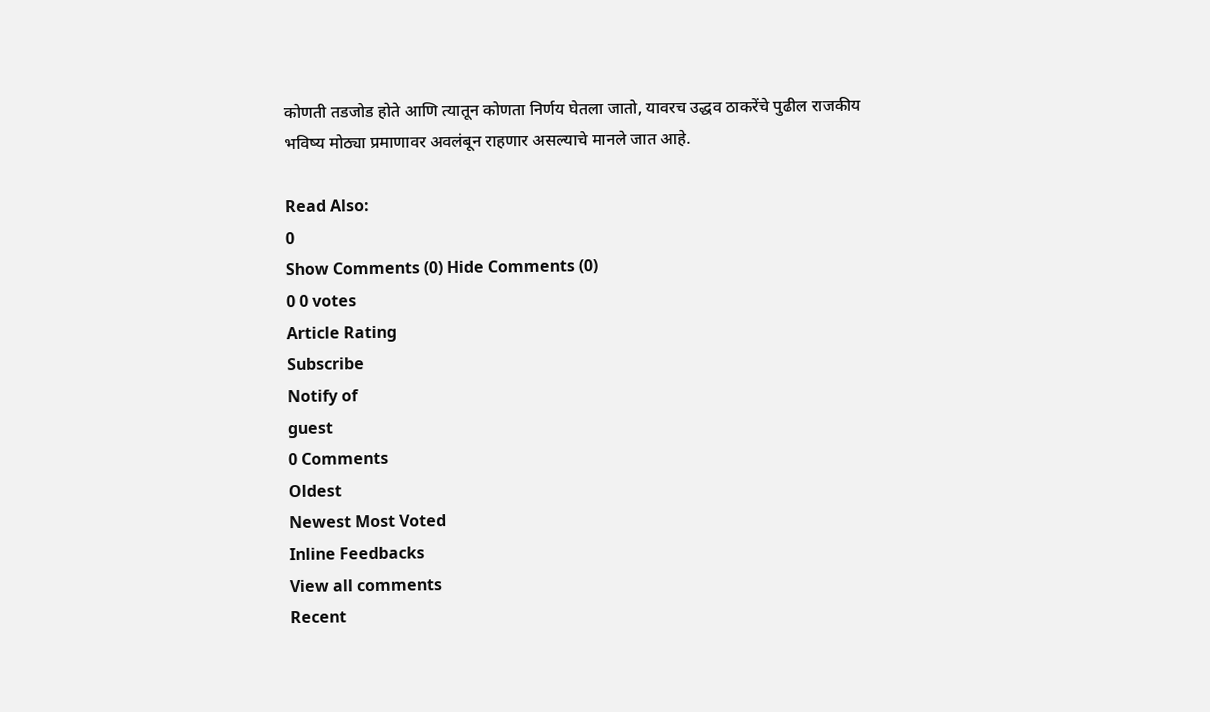कोणती तडजोड होते आणि त्यातून कोणता निर्णय घेतला जातो, यावरच उद्धव ठाकरेंचे पुढील राजकीय भविष्य मोठ्या प्रमाणावर अवलंबून राहणार असल्याचे मानले जात आहे.

Read Also:
0
Show Comments (0) Hide Comments (0)
0 0 votes
Article Rating
Subscribe
Notify of
guest
0 Comments
Oldest
Newest Most Voted
Inline Feedbacks
View all comments
Recent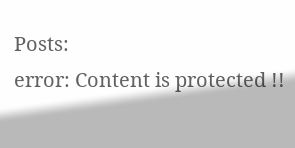Posts:
error: Content is protected !!